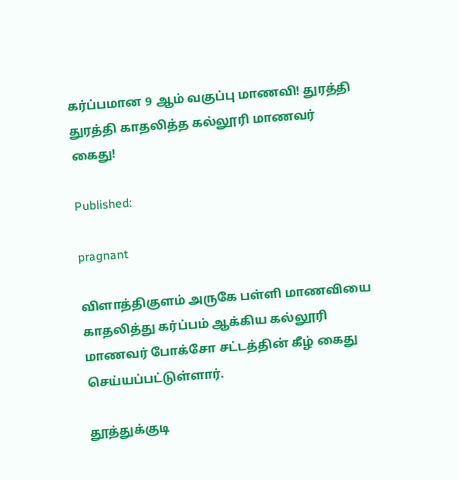கர்ப்பமான 9 ஆம் வகுப்பு மாணவி! துரத்தி துரத்தி காதலித்த கல்லூரி மாணவர் கைது!

Published:

pragnant

விளாத்திகுளம் அருகே பள்ளி மாணவியை காதலித்து கர்ப்பம் ஆக்கிய கல்லூரி மாணவர் போக்சோ சட்டத்தின் கீழ் கைது செய்யப்பட்டுள்ளார்.

தூத்துக்குடி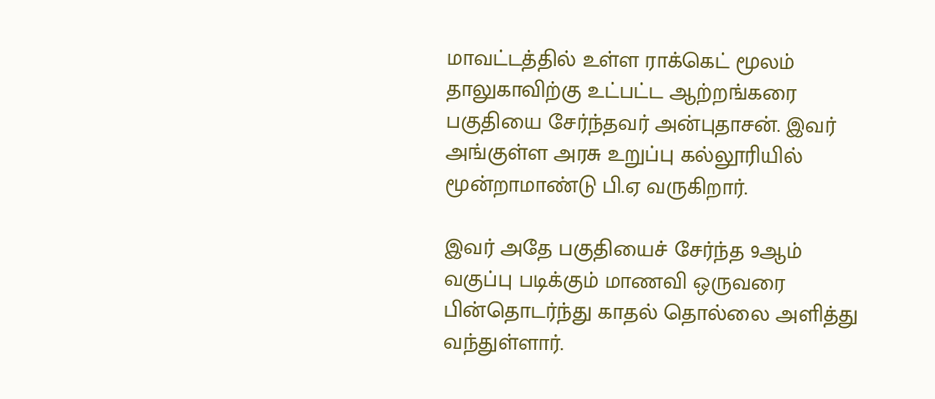மாவட்டத்தில் உள்ள ராக்கெட் மூலம் தாலுகாவிற்கு உட்பட்ட ஆற்றங்கரை பகுதியை சேர்ந்தவர் அன்புதாசன். இவர் அங்குள்ள அரசு உறுப்பு கல்லூரியில் மூன்றாமாண்டு பி.ஏ வருகிறார்.

இவர் அதே பகுதியைச் சேர்ந்த 9ஆம் வகுப்பு படிக்கும் மாணவி ஒருவரை பின்தொடர்ந்து காதல் தொல்லை அளித்து வந்துள்ளார்.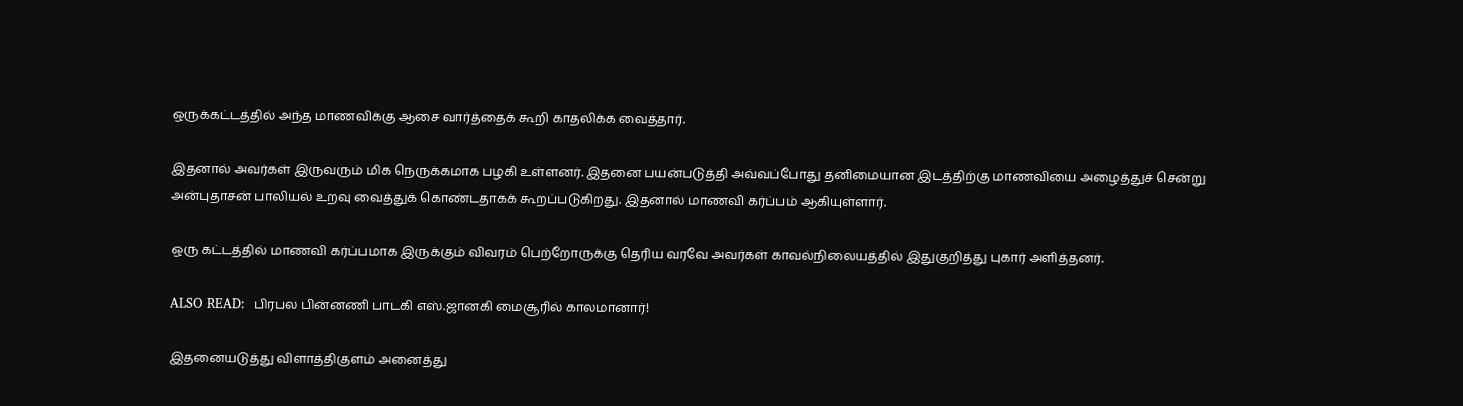ஒருக்கட்டத்தில் அந்த மாணவிக்கு ஆசை வார்த்தைக் கூறி காதலிக்க வைத்தார்.

இதனால் அவர்கள் இருவரும் மிக நெருக்கமாக பழகி உள்ளனர். இதனை பயன்படுத்தி அவ்வப்போது தனிமையான இடத்திற்கு மாணவியை அழைத்துச் சென்று அன்புதாசன் பாலியல் உறவு வைத்துக் கொண்டதாகக் கூறப்படுகிறது. இதனால் மாணவி கர்ப்பம் ஆகியுள்ளார்.

ஒரு கட்டத்தில் மாணவி கர்ப்பமாக இருக்கும் விவரம் பெற்றோருக்கு தெரிய வரவே அவர்கள் காவல்நிலையத்தில் இதுகுறித்து புகார் அளித்தனர்.

ALSO READ:  பிரபல பின்னணி பாடகி எஸ்.ஜானகி மைசூரில் காலமானார்!

இதனையடுத்து விளாத்திகுளம் அனைத்து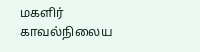மகளிர் காவல்நிலைய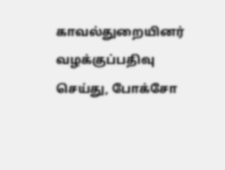காவல்துறையினர் வழக்குப்பதிவு செய்து, போக்சோ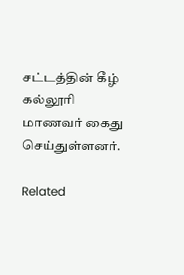சட்டத்தின் கீழ் கல்லூரி மாணவர் கைது செய்துள்ளனர்.

Related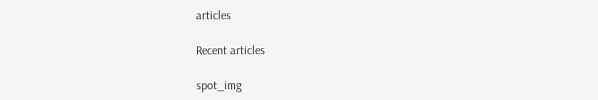articles

Recent articles

spot_img